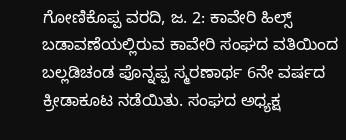ಗೋಣಿಕೊಪ್ಪ ವರದಿ, ಜ. 2: ಕಾವೇರಿ ಹಿಲ್ಸ್ ಬಡಾವಣೆಯಲ್ಲಿರುವ ಕಾವೇರಿ ಸಂಘದ ವತಿಯಿಂದ ಬಲ್ಲಡಿಚಂಡ ಪೊನ್ನಪ್ಪ ಸ್ಮರಣಾರ್ಥ 6ನೇ ವರ್ಷದ ಕ್ರೀಡಾಕೂಟ ನಡೆಯಿತು. ಸಂಘದ ಅಧ್ಯಕ್ಷ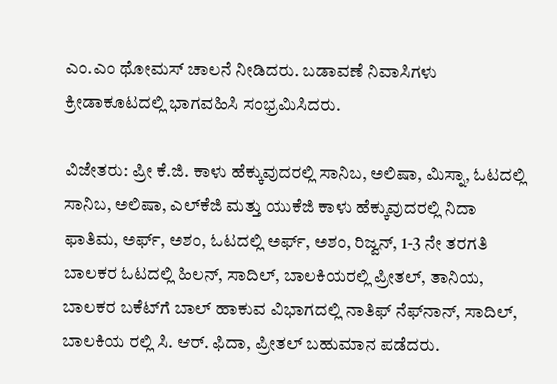ಎಂ.ಎಂ ಥೋಮಸ್ ಚಾಲನೆ ನೀಡಿದರು. ಬಡಾವಣೆ ನಿವಾಸಿಗಳು ಕ್ರೀಡಾಕೂಟದಲ್ಲಿ ಭಾಗವಹಿಸಿ ಸಂಭ್ರಮಿಸಿದರು.

ವಿಜೇತರು: ಪ್ರೀ ಕೆ.ಜಿ. ಕಾಳು ಹೆಕ್ಕುವುದರಲ್ಲಿ ಸಾನಿಬ, ಅಲಿಷಾ, ಮಿಸ್ನಾ, ಓಟದಲ್ಲಿ ಸಾನಿಬ, ಅಲಿಷಾ, ಎಲ್‍ಕೆಜಿ ಮತ್ತು ಯುಕೆಜಿ ಕಾಳು ಹೆಕ್ಕುವುದರಲ್ಲಿ ನಿದಾ ಫಾತಿಮ, ಅರ್ಫ್, ಅಶಂ, ಓಟದಲ್ಲಿ ಅರ್ಫ್, ಅಶಂ, ರಿಜ್ವನ್, 1-3 ನೇ ತರಗತಿ ಬಾಲಕರ ಓಟದಲ್ಲಿ ಹಿಲನ್, ಸಾದಿಲ್, ಬಾಲಕಿಯರಲ್ಲಿ ಪ್ರೀತಲ್, ತಾನಿಯ, ಬಾಲಕರ ಬಕೆಟ್‍ಗೆ ಬಾಲ್ ಹಾಕುವ ವಿಭಾಗದಲ್ಲಿ ನಾತಿಫ್ ನೆಫ್‍ನಾನ್, ಸಾದಿಲ್, ಬಾಲಕಿಯ ರಲ್ಲಿ ಸಿ. ಆರ್. ಫಿದಾ, ಪ್ರೀತಲ್ ಬಹುಮಾನ ಪಡೆದರು.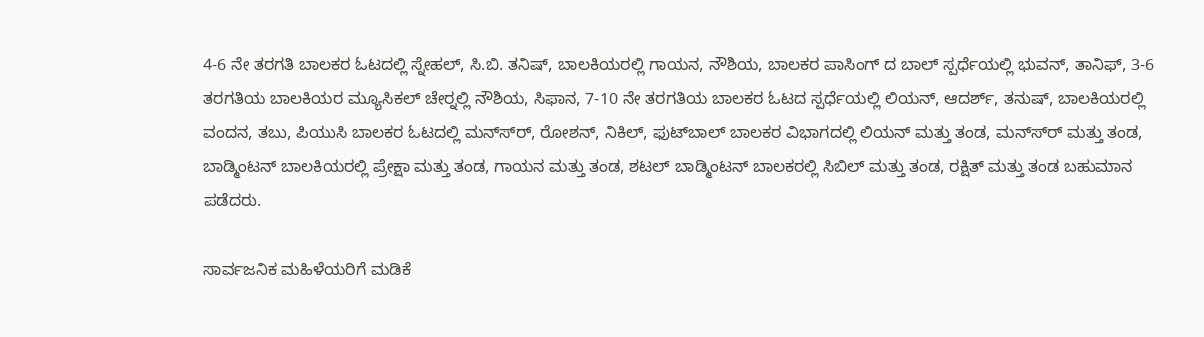4-6 ನೇ ತರಗತಿ ಬಾಲಕರ ಓಟದಲ್ಲಿ ಸ್ನೇಹಲ್, ಸಿ.ಬಿ. ತನಿಷ್, ಬಾಲಕಿಯರಲ್ಲಿ ಗಾಯನ, ನೌಶಿಯ, ಬಾಲಕರ ಪಾಸಿಂಗ್ ದ ಬಾಲ್ ಸ್ಪರ್ಧೆಯಲ್ಲಿ ಭುವನ್, ತಾನಿಫ್, 3-6 ತರಗತಿಯ ಬಾಲಕಿಯರ ಮ್ಯೂಸಿಕಲ್ ಚೇರ್‍ನಲ್ಲಿ ನೌಶಿಯ, ಸಿಫಾನ, 7-10 ನೇ ತರಗತಿಯ ಬಾಲಕರ ಓಟದ ಸ್ಪರ್ಧೆಯಲ್ಲಿ ಲಿಯನ್, ಆದರ್ಶ್, ತನುಷ್, ಬಾಲಕಿಯರಲ್ಲಿ ವಂದನ, ತಬು, ಪಿಯುಸಿ ಬಾಲಕರ ಓಟದಲ್ಲಿ ಮನ್ಸ್‍ರ್, ರೋಶನ್, ನಿಕಿಲ್, ಫುಟ್‍ಬಾಲ್ ಬಾಲಕರ ವಿಭಾಗದಲ್ಲಿ ಲಿಯನ್ ಮತ್ತು ತಂಡ, ಮನ್ಸ್‍ರ್ ಮತ್ತು ತಂಡ, ಬಾಡ್ಮಿಂಟನ್ ಬಾಲಕಿಯರಲ್ಲಿ ಪ್ರೇಕ್ಷಾ ಮತ್ತು ತಂಡ, ಗಾಯನ ಮತ್ತು ತಂಡ, ಶಟಲ್ ಬಾಡ್ಮಿಂಟನ್ ಬಾಲಕರಲ್ಲಿ ಸಿಬಿಲ್ ಮತ್ತು ತಂಡ, ರಕ್ಷಿತ್ ಮತ್ತು ತಂಡ ಬಹುಮಾನ ಪಡೆದರು.

ಸಾರ್ವಜನಿಕ ಮಹಿಳೆಯರಿಗೆ ಮಡಿಕೆ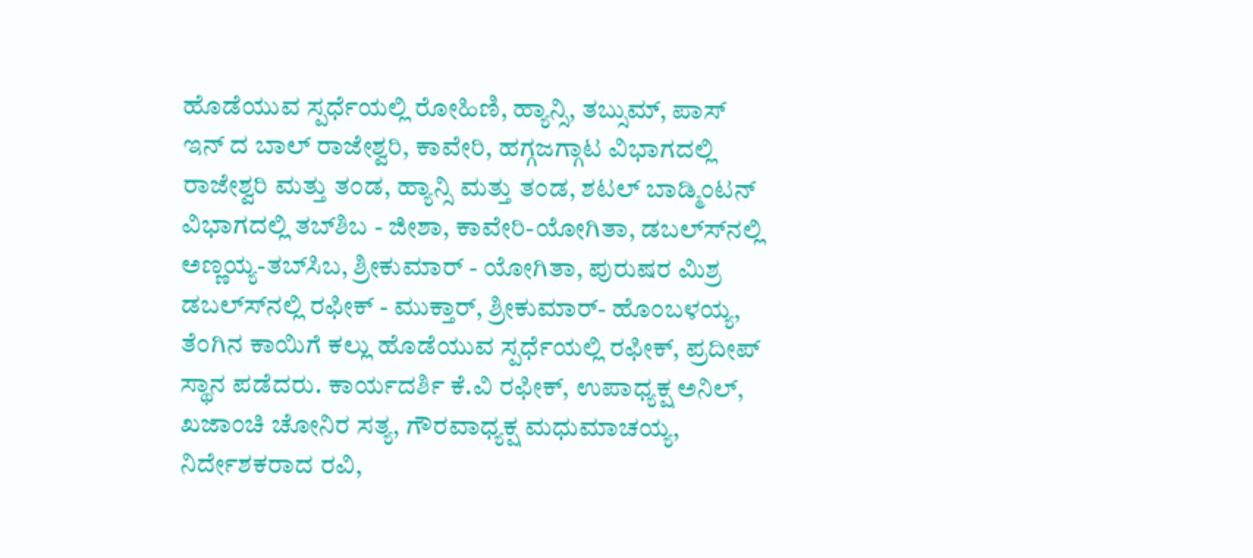ಹೊಡೆಯುವ ಸ್ಪರ್ಧೆಯಲ್ಲಿ ರೋಹಿಣಿ, ಹ್ಯಾನ್ಸಿ, ತಬ್ಸುಮ್, ಪಾಸ್ ಇನ್ ದ ಬಾಲ್ ರಾಜೇಶ್ವರಿ, ಕಾವೇರಿ, ಹಗ್ಗಜಗ್ಗಾಟ ವಿಭಾಗದಲ್ಲಿ ರಾಜೇಶ್ವರಿ ಮತ್ತು ತಂಡ, ಹ್ಯಾನ್ಸಿ ಮತ್ತು ತಂಡ, ಶಟಲ್ ಬಾಡ್ಮಿಂಟನ್ ವಿಭಾಗದಲ್ಲಿ ತಬ್‍ಶಿಬ - ಜೀಶಾ, ಕಾವೇರಿ-ಯೋಗಿತಾ, ಡಬಲ್ಸ್‍ನಲ್ಲಿ ಅಣ್ಣಯ್ಯ-ತಬ್‍ಸಿಬ, ಶ್ರೀಕುಮಾರ್ - ಯೋಗಿತಾ, ಪುರುಷರ ಮಿಶ್ರ ಡಬಲ್ಸ್‍ನಲ್ಲಿ ರಫೀಕ್ - ಮುಕ್ತಾರ್, ಶ್ರೀಕುಮಾರ್- ಹೊಂಬಳಯ್ಯ, ತೆಂಗಿನ ಕಾಯಿಗೆ ಕಲ್ಲು ಹೊಡೆಯುವ ಸ್ಪರ್ಧೆಯಲ್ಲಿ ರಫೀಕ್, ಪ್ರದೀಪ್ ಸ್ಥಾನ ಪಡೆದರು. ಕಾರ್ಯದರ್ಶಿ ಕೆ.ವಿ ರಫೀಕ್, ಉಪಾಧ್ಯಕ್ಷ ಅನಿಲ್, ಖಜಾಂಚಿ ಚೋನಿರ ಸತ್ಯ, ಗೌರವಾಧ್ಯಕ್ಷ ಮಧುಮಾಚಯ್ಯ, ನಿರ್ದೇಶಕರಾದ ರವಿ,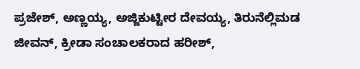ಪ್ರಜೇಶ್, ಅಣ್ಣಯ್ಯ, ಅಜ್ಜಿಕುಟ್ಟೀರ ದೇವಯ್ಯ, ತಿರುನೆಲ್ಲಿಮಡ ಜೀವನ್, ಕ್ರೀಡಾ ಸಂಚಾಲಕರಾದ ಹರೀಶ್,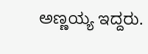ಅಣ್ಣಯ್ಯ ಇದ್ದರು.